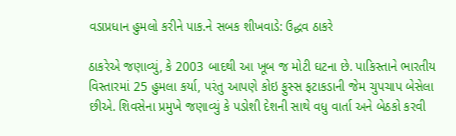વડાપ્રધાન હુમલો કરીને પાક.ને સબક શીખવાડે: ઉદ્ધવ ઠાકરે

ઠાકરેએ જણાવ્યું, કે 2003 બાદથી આ ખૂબ જ મોટી ઘટના છે. પાકિસ્તાને ભારતીય વિસ્તારમાં 25 હુમલા કર્યા, પરંતુ આપણે કોઇ ફુસ્સ ફટાકડાની જેમ ચુપચાપ બેસેલા છીએ. શિવસેના પ્રમુખે જણાવ્યું કે પડોશી દેશની સાથે વધુ વાર્તા અને બેઠકો કરવી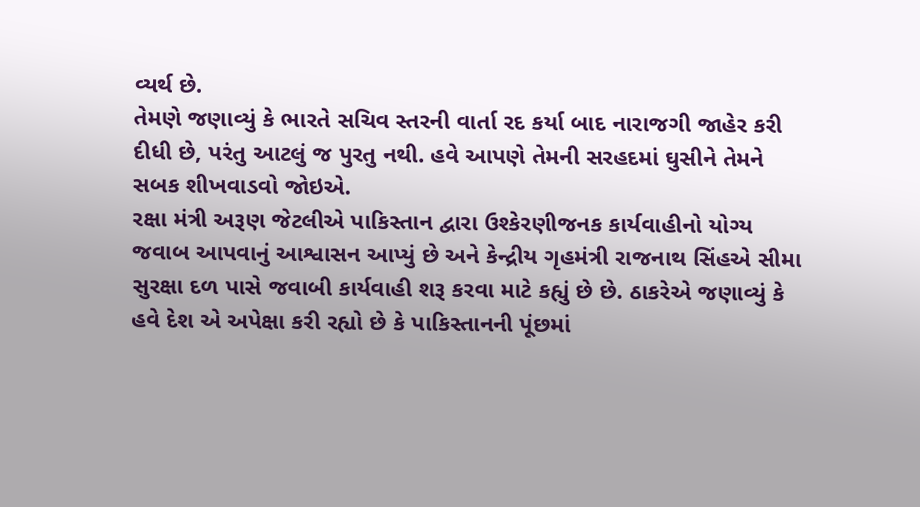વ્યર્થ છે.
તેમણે જણાવ્યું કે ભારતે સચિવ સ્તરની વાર્તા રદ કર્યા બાદ નારાજગી જાહેર કરી દીધી છે, પરંતુ આટલું જ પુરતુ નથી. હવે આપણે તેમની સરહદમાં ઘુસીને તેમને સબક શીખવાડવો જોઇએ.
રક્ષા મંત્રી અરૂણ જેટલીએ પાકિસ્તાન દ્વારા ઉશ્કેરણીજનક કાર્યવાહીનો યોગ્ય જવાબ આપવાનું આશ્વાસન આપ્યું છે અને કેન્દ્રીય ગૃહમંત્રી રાજનાથ સિંહએ સીમા સુરક્ષા દળ પાસે જવાબી કાર્યવાહી શરૂ કરવા માટે કહ્યું છે છે. ઠાકરેએ જણાવ્યું કે હવે દેશ એ અપેક્ષા કરી રહ્યો છે કે પાકિસ્તાનની પૂંછમાં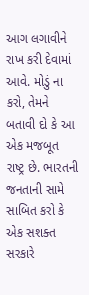આગ લગાવીને રાખ કરી દેવામાં આવે. મોડું ના કરો, તેમને બતાવી દો કે આ એક મજબૂત રાષ્ટ્ર છે. ભારતની જનતાની સામે સાબિત કરો કે એક સશક્ત સરકારે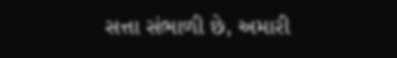સત્તા સંભાળી છે, અમારી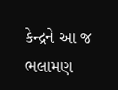કેન્દ્રને આ જ ભલામણ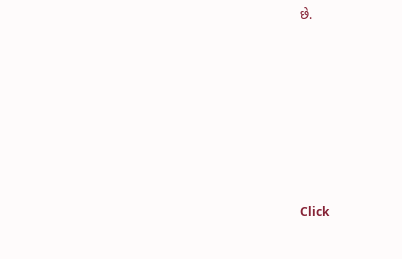છે.












Click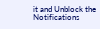it and Unblock the Notifications